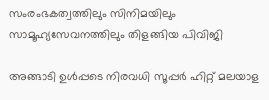സംരംഭകത്വത്തിലും സിനിമയിലും സാമൂഹ്യസേവനത്തിലും തിളങ്ങിയ പിവിജി

അങ്ങാടി ഉള്‍പ്പടെ നിരവധി സൂപ്പര്‍ ഹിറ്റ് മലയാള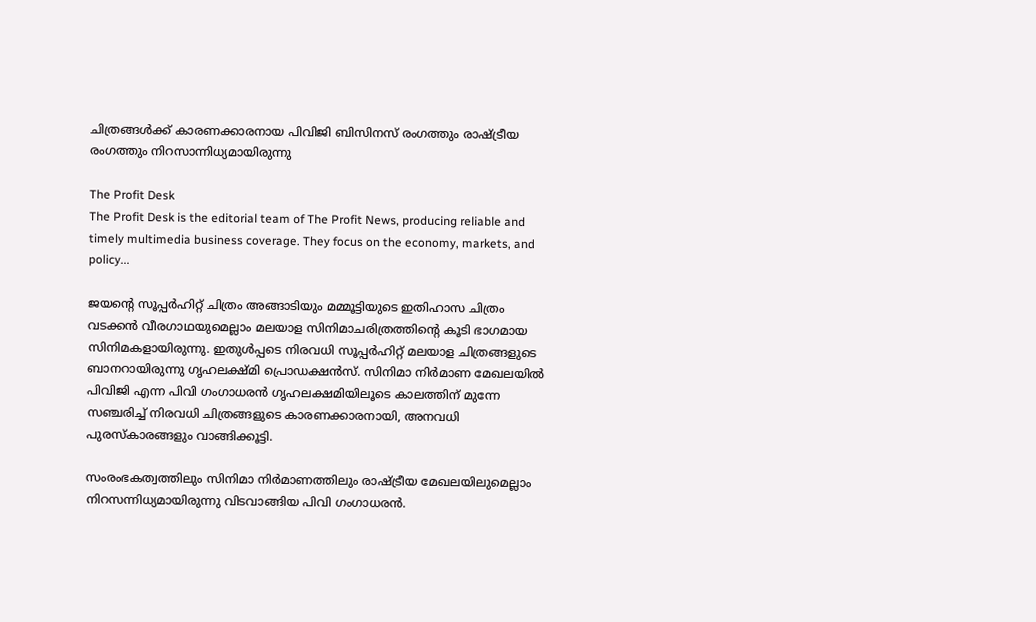ചിത്രങ്ങള്‍ക്ക് കാരണക്കാരനായ പിവിജി ബിസിനസ് രംഗത്തും രാഷ്ട്രീയ രംഗത്തും നിറസാന്നിധ്യമായിരുന്നു

The Profit Desk
The Profit Desk is the editorial team of The Profit News, producing reliable and timely multimedia business coverage. They focus on the economy, markets, and policy...

ജയന്റെ സൂപ്പര്‍ഹിറ്റ് ചിത്രം അങ്ങാടിയും മമ്മൂട്ടിയുടെ ഇതിഹാസ ചിത്രം വടക്കന്‍ വീരഗാഥയുമെല്ലാം മലയാള സിനിമാചരിത്രത്തിന്റെ കൂടി ഭാഗമായ സിനിമകളായിരുന്നു. ഇതുള്‍പ്പടെ നിരവധി സൂപ്പര്‍ഹിറ്റ് മലയാള ചിത്രങ്ങളുടെ ബാനറായിരുന്നു ഗൃഹലക്ഷ്മി പ്രൊഡക്ഷന്‍സ്. സിനിമാ നിര്‍മാണ മേഖലയില്‍ പിവിജി എന്ന പിവി ഗംഗാധരന്‍ ഗൃഹലക്ഷമിയിലൂടെ കാലത്തിന് മുന്നേ സഞ്ചരിച്ച് നിരവധി ചിത്രങ്ങളുടെ കാരണക്കാരനായി, അനവധി പുരസ്‌കാരങ്ങളും വാങ്ങിക്കൂട്ടി.

സംരംഭകത്വത്തിലും സിനിമാ നിര്‍മാണത്തിലും രാഷ്ട്രീയ മേഖലയിലുമെല്ലാം നിറസന്നിധ്യമായിരുന്നു വിടവാങ്ങിയ പിവി ഗംഗാധരന്‍.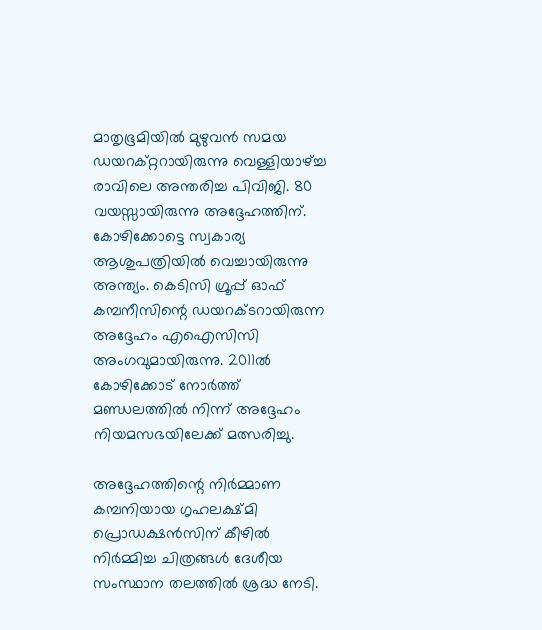മാതൃഭൂമിയില്‍ മുഴുവന്‍ സമയ ഡയറക്റ്ററായിരുന്നു വെള്ളിയാഴ്ച്ച രാവിലെ അന്തരിച്ച പിവിജി. 80 വയസ്സായിരുന്നു അദ്ദേഹത്തിന്. കോഴിക്കോട്ടെ സ്വകാര്യ ആശുപത്രിയില്‍ വെച്ചായിരുന്നു അന്ത്യം. കെടിസി ഗ്രൂപ്പ് ഓഫ് കമ്പനീസിന്റെ ഡയറക്ടറായിരുന്ന അദ്ദേഹം എഐസിസി അംഗവുമായിരുന്നു. 2011ല്‍ കോഴിക്കോട് നോര്‍ത്ത് മണ്ഡലത്തില്‍ നിന്ന് അദ്ദേഹം നിയമസഭയിലേക്ക് മത്സരിച്ചു.

അദ്ദേഹത്തിന്റെ നിര്‍മ്മാണ കമ്പനിയായ ഗൃഹലക്ഷ്മി പ്രൊഡക്ഷന്‍സിന് കീഴില്‍ നിര്‍മ്മിച്ച ചിത്രങ്ങള്‍ ദേശീയ സംസ്ഥാന തലത്തില്‍ ശ്രദ്ധ നേടി.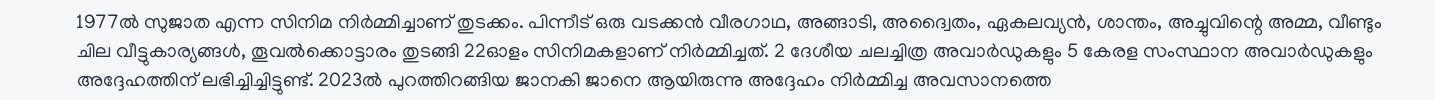1977ല്‍ സുജാത എന്ന സിനിമ നിര്‍മ്മിച്ചാണ് തുടക്കം. പിന്നീട് ഒരു വടക്കന്‍ വീരഗാഥ, അങ്ങാടി, അദ്വൈതം, ഏകലവ്യന്‍, ശാന്തം, അച്ചുവിന്റെ അമ്മ, വീണ്ടും ചില വീട്ടുകാര്യങ്ങള്‍, തൂവല്‍ക്കൊട്ടാരം തുടങ്ങി 22ഓളം സിനിമകളാണ് നിര്‍മ്മിച്ചത്. 2 ദേശീയ ചലച്ചിത്ര അവാര്‍ഡുകളും 5 കേരള സംസ്ഥാന അവാര്‍ഡുകളും അദ്ദേഹത്തിന് ലഭിച്ചിച്ചിട്ടുണ്ട്. 2023ല്‍ പുറത്തിറങ്ങിയ ജാനകി ജാനെ ആയിരുന്നു അദ്ദേഹം നിര്‍മ്മിച്ച അവസാനത്തെ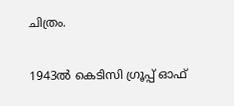ചിത്രം.

1943ല്‍ കെടിസി ഗ്രൂപ്പ് ഓഫ്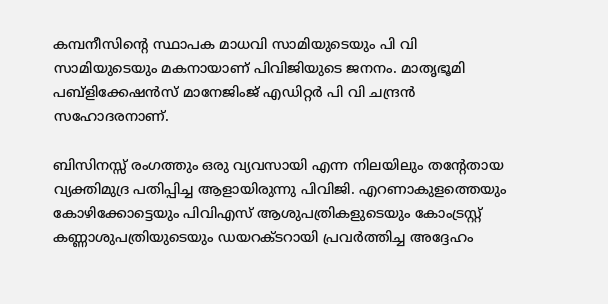കമ്പനീസിന്റെ സ്ഥാപക മാധവി സാമിയുടെയും പി വി സാമിയുടെയും മകനായാണ് പിവിജിയുടെ ജനനം. മാതൃഭൂമി പബ്ളിക്കേഷന്‍സ് മാനേജിംജ് എഡിറ്റര്‍ പി വി ചന്ദ്രന്‍ സഹോദരനാണ്.

ബിസിനസ്സ് രംഗത്തും ഒരു വ്യവസായി എന്ന നിലയിലും തന്റേതായ വ്യക്തിമുദ്ര പതിപ്പിച്ച ആളായിരുന്നു പിവിജി. എറണാകുളത്തെയും കോഴിക്കോട്ടെയും പിവിഎസ് ആശുപത്രികളുടെയും കോംട്രസ്റ്റ് കണ്ണാശുപത്രിയുടെയും ഡയറക്ടറായി പ്രവര്‍ത്തിച്ച അദ്ദേഹം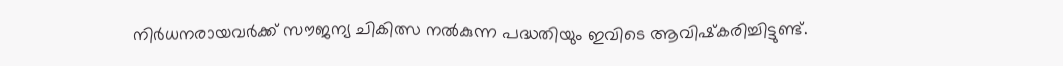നിര്‍ധനരായവര്‍ക്ക് സൗജന്യ ചികിത്സ നല്‍കുന്ന പദ്ധതിയും ഇവിടെ ആവിഷ്‌കരിച്ചിട്ടുണ്ട്.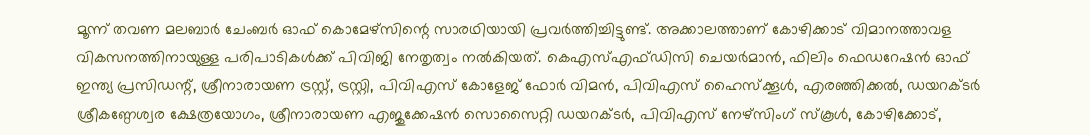മൂന്ന് തവണ മലബാര്‍ ചേംബര്‍ ഓഫ് കൊമേഴ്‌സിന്റെ സാരഥിയായി പ്രവര്‍ത്തിച്ചിട്ടുണ്ട്. അക്കാലത്താണ് കോഴിക്കാട് വിമാനത്താവള വികസനത്തിനായുള്ള പരിപാടികള്‍ക്ക് പിവിജി നേതൃത്വം നല്‍കിയത്. കെഎസ്എഫ്ഡിസി ചെയര്‍മാന്‍, ഫിലിം ഫെഡറേഷന്‍ ഓഫ് ഇന്ത്യ പ്രസിഡന്റ്, ശ്രീനാരായണ ട്രസ്റ്റ്, ട്രസ്റ്റി, പിവിഎസ് കോളേജ് ഫോര്‍ വിമന്‍, പിവിഎസ് ഹൈസ്‌ക്കൂള്‍, എരഞ്ഞിക്കല്‍, ഡയറക്ടര്‍ ശ്രീകണ്ഠേശ്വര ക്ഷേത്രയോഗം, ശ്രീനാരായണ എജുക്കേഷന്‍ സൊസൈറ്റി ഡയറക്ടര്‍, പിവിഎസ് നേഴ്സിംഗ് സ്‌കൂള്‍, കോഴിക്കോട്,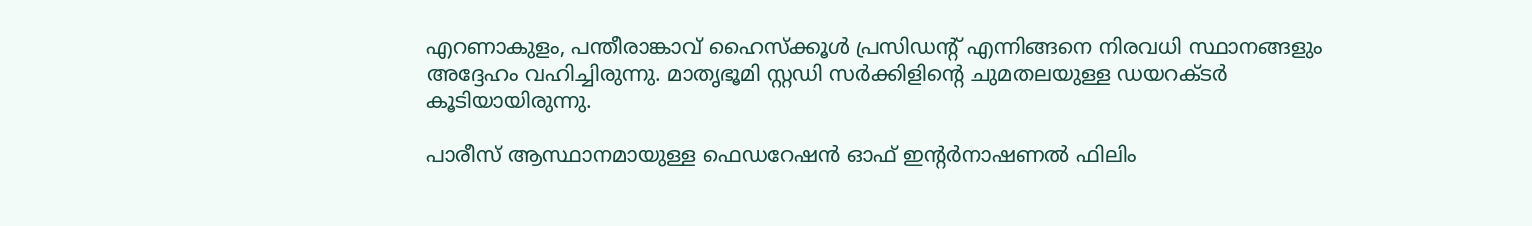എറണാകുളം, പന്തീരാങ്കാവ് ഹൈസ്‌ക്കൂള്‍ പ്രസിഡന്റ് എന്നിങ്ങനെ നിരവധി സ്ഥാനങ്ങളും അദ്ദേഹം വഹിച്ചിരുന്നു. മാതൃഭൂമി സ്റ്റഡി സര്‍ക്കിളിന്റെ ചുമതലയുള്ള ഡയറക്ടര്‍ കൂടിയായിരുന്നു.

പാരീസ് ആസ്ഥാനമായുള്ള ഫെഡറേഷന്‍ ഓഫ് ഇന്റര്‍നാഷണല്‍ ഫിലിം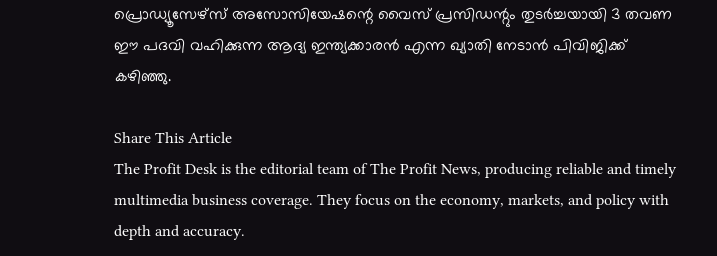പ്രൊഡ്യൂസേഴ്സ് അസോസിയേഷന്റെ വൈസ് പ്രസിഡന്റും തുടര്‍ച്ചയായി 3 തവണ ഈ പദവി വഹിക്കുന്ന ആദ്യ ഇന്ത്യക്കാരന്‍ എന്ന ഖ്യാതി നേടാന്‍ പിവിജിക്ക് കഴിഞ്ഞു.

Share This Article
The Profit Desk is the editorial team of The Profit News, producing reliable and timely multimedia business coverage. They focus on the economy, markets, and policy with depth and accuracy.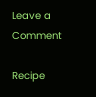Leave a Comment

Recipe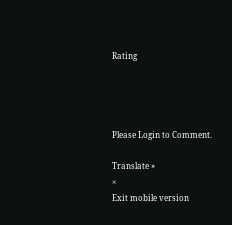Rating




Please Login to Comment.

Translate »
×
Exit mobile version